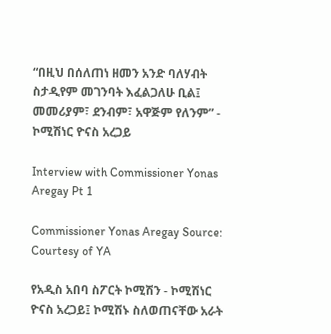“በዚህ በሰለጠነ ዘመን አንድ ባለሃብት ስታዲየም መገንባት እፈልጋለሁ ቢል፤ መመሪያም፣ ደንብም፣ አዋጅም የለንም” - ኮሚሽነር ዮናስ አረጋይ

Interview with Commissioner Yonas Aregay Pt 1

Commissioner Yonas Aregay Source: Courtesy of YA

የአዲስ አበባ ስፖርት ኮሚሽን - ኮሚሽነር ዮናስ አረጋይ፤ ኮሚሽኑ ስለወጠናቸው አራት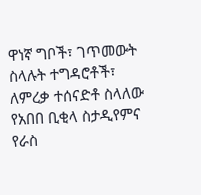ዋነኛ ግቦች፣ ገጥመውት ስላሉት ተግዳሮቶች፣ ለምረቃ ተሰናድቶ ስላለው የአበበ ቢቂላ ስታዲየምና የራስ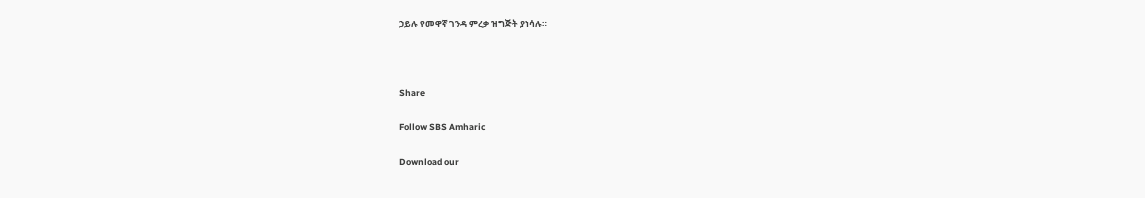ኃይሉ የመዋኛ ገንዳ ምረቃ ዝግጅት ያነሳሉ።



Share

Follow SBS Amharic

Download our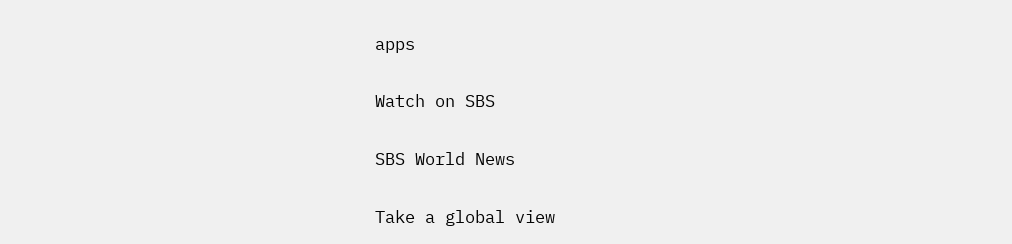apps

Watch on SBS

SBS World News

Take a global view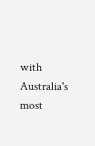with Australia's most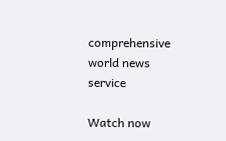comprehensive world news service

Watch now